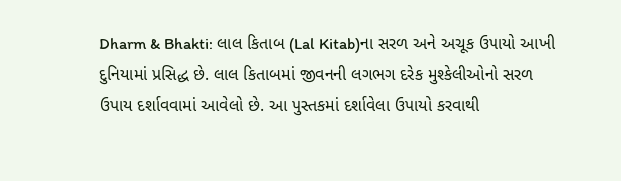Dharm & Bhakti: લાલ કિતાબ (Lal Kitab)ના સરળ અને અચૂક ઉપાયો આખી દુનિયામાં પ્રસિદ્ધ છે. લાલ કિતાબમાં જીવનની લગભગ દરેક મુશ્કેલીઓનો સરળ ઉપાય દર્શાવવામાં આવેલો છે. આ પુસ્તકમાં દર્શાવેલા ઉપાયો કરવાથી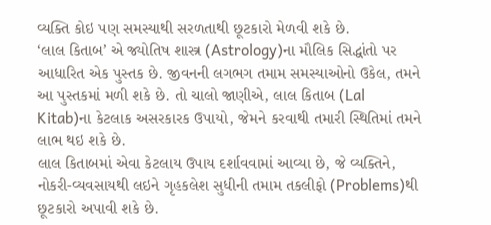વ્યક્તિ કોઇ પણ સમસ્યાથી સરળતાથી છૂટકારો મેળવી શકે છે.
‘લાલ કિતાબ’ એ જ્યોતિષ શાસ્ત્ર (Astrology)ના મૌલિક સિદ્ધાંતો પર આધારિત એક પુસ્તક છે. જીવનની લગભગ તમામ સમસ્યાઓનો ઉકેલ, તમને આ પુસ્તકમાં મળી શકે છે. તો ચાલો જાણીએ, લાલ કિતાબ (Lal Kitab)ના કેટલાક અસરકારક ઉપાયો, જેમને કરવાથી તમારી સ્થિતિમાં તમને લાભ થઇ શકે છે.
લાલ કિતાબમાં એવા કેટલાય ઉપાય દર્શાવવામાં આવ્યા છે, જે વ્યક્તિને, નોકરી-વ્યવસાયથી લઇને ગૃહકલેશ સુધીની તમામ તકલીફો (Problems)થી છૂટકારો અપાવી શકે છે.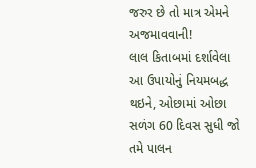જરુર છે તો માત્ર એમને અજમાવવાની!
લાલ કિતાબમાં દર્શાવેલા આ ઉપાયોનું નિયમબદ્ધ થઇને, ઓછામાં ઓછા સળંગ 60 દિવસ સુધી જો તમે પાલન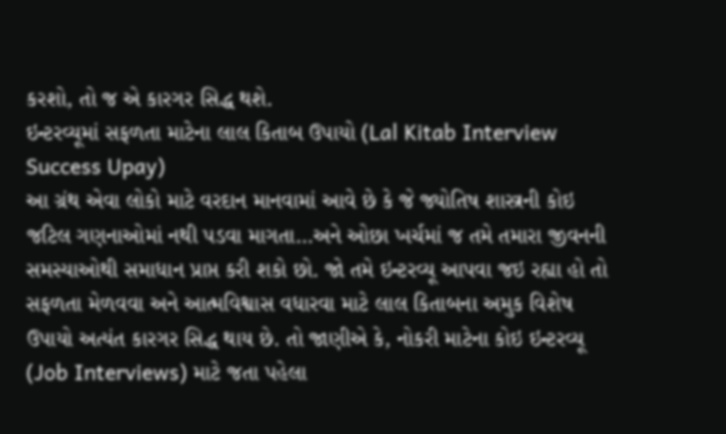કરશો, તો જ એ કારગર સિદ્ધ થશે.
ઇન્ટરવ્યૂમાં સફળતા માટેના લાલ કિતાબ ઉપાયો (Lal Kitab Interview Success Upay)
આ ગ્રંથ એવા લોકો માટે વરદાન માનવામાં આવે છે કે જે જ્યોતિષ શાસ્ત્રની કોઇ જટિલ ગણનાઓમાં નથી પડવા માગતા…અને ઓછા ખર્ચમાં જ તમે તમારા જીવનની સમસ્યાઓથી સમાધાન પ્રાપ્ત કરી શકો છો. જો તમે ઇન્ટરવ્યૂ આપવા જઇ રહ્યા હો તો સફળતા મેળવવા અને આત્મવિશ્વાસ વધારવા માટે લાલ કિતાબના અમુક વિશેષ ઉપાયો અત્યંત કારગર સિદ્ધ થાય છે. તો જાણીએ કે, નોકરી માટેના કોઇ ઇન્ટરવ્યૂ (Job Interviews) માટે જતા પહેલા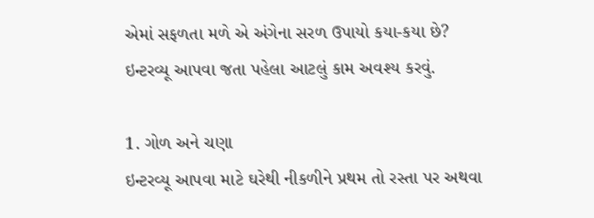એમાં સફળતા મળે એ અંગેના સરળ ઉપાયો કયા-કયા છે?
ઇન્ટરવ્યૂ આપવા જતા પહેલા આટલું કામ અવશ્ય કરવું.

1. ગોળ અને ચણા
ઇન્ટરવ્યૂ આપવા માટે ઘરેથી નીકળીને પ્રથમ તો રસ્તા પર અથવા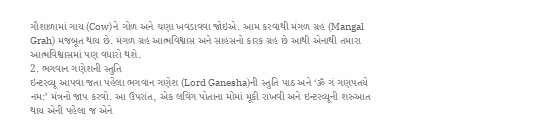ગૌશાળામાં ગાય (Cow)ને ગોળ અને ચણા ખવડાવવા જોઇએ. આમ કરવાથી મંગળ ગ્રહ (Mangal Grah) મજબૂત થાય છે. મંગળ ગ્રહ આત્મવિશ્વાસ અને સાહસનો કારક ગ્રહ છે આથી એનાથી તમારા આત્મવિશ્વાસમાં પણ વધારો થશે.
2. ભગવાન ગણેશની સ્તુતિ
ઇન્ટરવ્યૂ આપવા જતા પહેલા ભગવાન ગણેશ (Lord Ganesha)ની સ્તુતિ પાઠ અને ‘ૐ ગં ગણપતયે નમ:’ મંત્રનો જાપ કરવો. આ ઉપરાંત, એક લવિંગ પોતાના મોંમાં મૂકી રાખવી અને ઇન્ટરવ્યૂની શરુઆત થાય એની પહેલા જ એને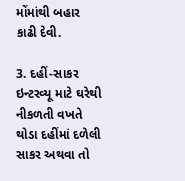મોંમાંથી બહાર કાઢી દેવી.

3. દહીં-સાકર
ઇન્ટરવ્યૂ માટે ઘરેથી નીકળતી વખતે થોડા દહીંમાં દળેલી સાકર અથવા તો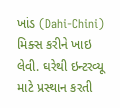ખાંડ (Dahi-Chini) મિક્સ કરીને ખાઇ લેવી. ઘરેથી ઇન્ટરવ્યૂ માટે પ્રસ્થાન કરતી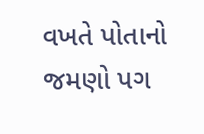વખતે પોતાનો જમણો પગ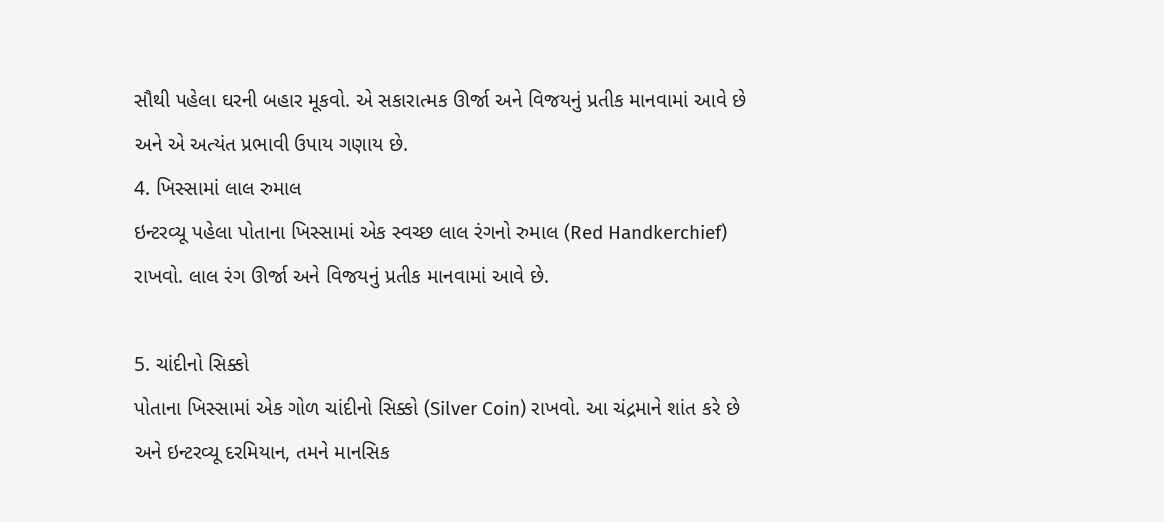સૌથી પહેલા ઘરની બહાર મૂકવો. એ સકારાત્મક ઊર્જા અને વિજયનું પ્રતીક માનવામાં આવે છે અને એ અત્યંત પ્રભાવી ઉપાય ગણાય છે.
4. ખિસ્સામાં લાલ રુમાલ
ઇન્ટરવ્યૂ પહેલા પોતાના ખિસ્સામાં એક સ્વચ્છ લાલ રંગનો રુમાલ (Red Handkerchief) રાખવો. લાલ રંગ ઊર્જા અને વિજયનું પ્રતીક માનવામાં આવે છે.

5. ચાંદીનો સિક્કો
પોતાના ખિસ્સામાં એક ગોળ ચાંદીનો સિક્કો (Silver Coin) રાખવો. આ ચંદ્રમાને શાંત કરે છે અને ઇન્ટરવ્યૂ દરમિયાન, તમને માનસિક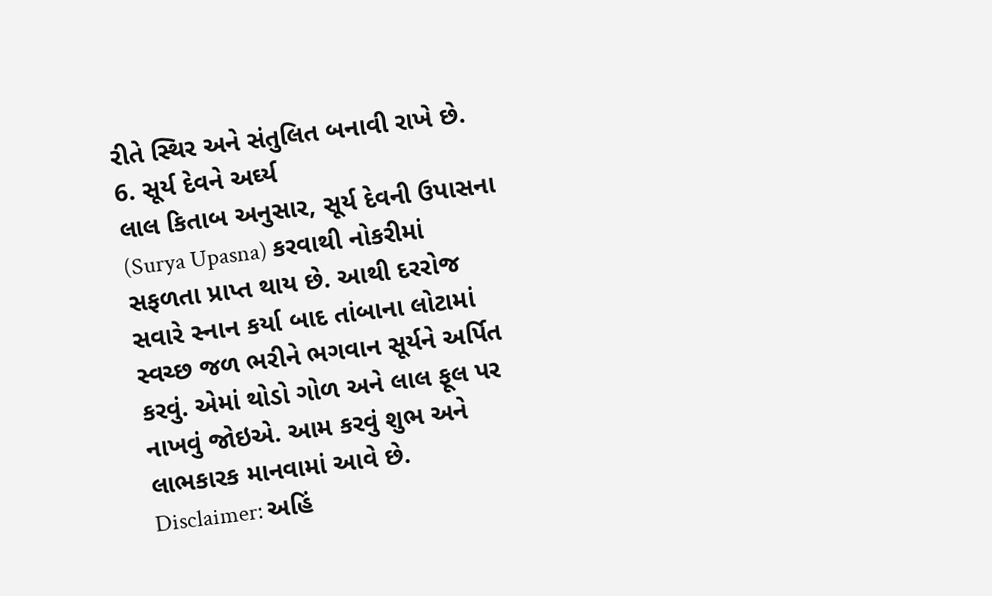રીતે સ્થિર અને સંતુલિત બનાવી રાખે છે.
6. સૂર્ય દેવને અર્ઘ્ય
લાલ કિતાબ અનુસાર, સૂર્ય દેવની ઉપાસના (Surya Upasna) કરવાથી નોકરીમાં સફળતા પ્રાપ્ત થાય છે. આથી દરરોજ સવારે સ્નાન કર્યા બાદ તાંબાના લોટામાં સ્વચ્છ જળ ભરીને ભગવાન સૂર્યને અર્પિત કરવું. એમાં થોડો ગોળ અને લાલ ફૂલ પર નાખવું જોઇએ. આમ કરવું શુભ અને લાભકારક માનવામાં આવે છે.
Disclaimer: અહિં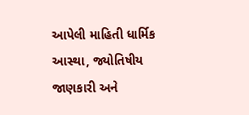આપેલી માહિતી ધાર્મિક આસ્થા, જ્યોતિષીય જાણકારી અને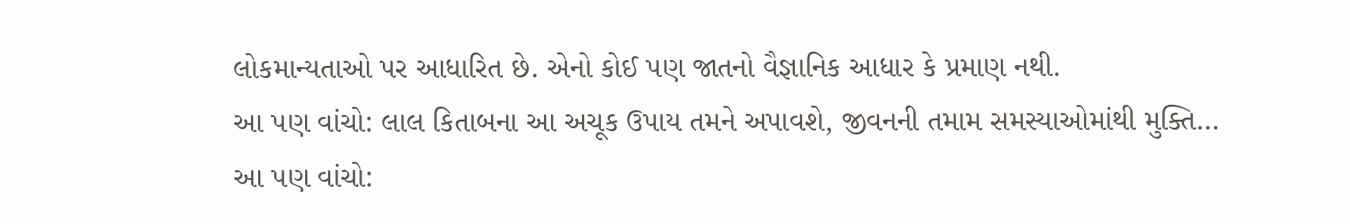લોકમાન્યતાઓ પર આધારિત છે. એનો કોઈ પણ જાતનો વૈજ્ઞાનિક આધાર કે પ્રમાણ નથી.
આ પણ વાંચો: લાલ કિતાબના આ અચૂક ઉપાય તમને અપાવશે, જીવનની તમામ સમસ્યાઓમાંથી મુક્તિ…
આ પણ વાંચો: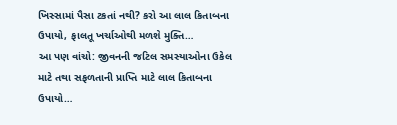ખિસ્સામાં પૈસા ટકતાં નથી? કરો આ લાલ કિતાબના ઉપાયો, ફાલતૂ ખર્ચાઓથી મળશે મુક્તિ…
આ પણ વાંચો: જીવનની જટિલ સમસ્યાઓના ઉકેલ માટે તથા સફળતાની પ્રાપ્તિ માટે લાલ કિતાબના ઉપાયો…